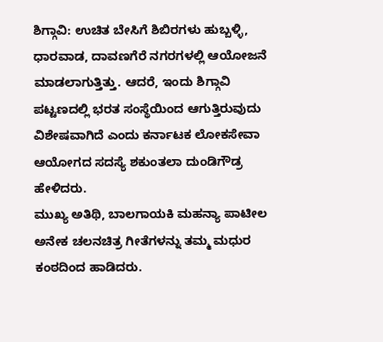ಶಿಗ್ಗಾವಿ: ಉಚಿತ ಬೇಸಿಗೆ ಶಿಬಿರಗಳು ಹುಬ್ಬಳ್ಳಿ, ಧಾರವಾಡ, ದಾವಣಗೆರೆ ನಗರಗಳಲ್ಲಿ ಆಯೋಜನೆ ಮಾಡಲಾಗುತ್ತಿತ್ತು. ಆದರೆ, ಇಂದು ಶಿಗ್ಗಾವಿ ಪಟ್ಟಣದಲ್ಲಿ ಭರತ ಸಂಸ್ಥೆಯಿಂದ ಆಗುತ್ತಿರುವುದು ವಿಶೇಷವಾಗಿದೆ ಎಂದು ಕರ್ನಾಟಕ ಲೋಕಸೇವಾ ಆಯೋಗದ ಸದಸ್ಯೆ ಶಕುಂತಲಾ ದುಂಡಿಗೌಡ್ರ ಹೇಳಿದರು.
ಮುಖ್ಯ ಅತಿಥಿ, ಬಾಲಗಾಯಕಿ ಮಹನ್ಯಾ ಪಾಟೀಲ ಅನೇಕ ಚಲನಚಿತ್ರ ಗೀತೆಗಳನ್ನು ತಮ್ಮ ಮಧುರ ಕಂಠದಿಂದ ಹಾಡಿದರು.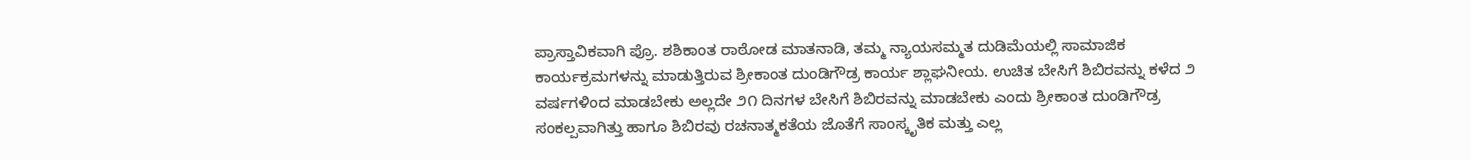ಪ್ರಾಸ್ತಾವಿಕವಾಗಿ ಪ್ರೊ. ಶಶಿಕಾಂತ ರಾಠೋಡ ಮಾತನಾಡಿ, ತಮ್ಮ ನ್ಯಾಯಸಮ್ಮತ ದುಡಿಮೆಯಲ್ಲಿ ಸಾಮಾಜಿಕ ಕಾರ್ಯಕ್ರಮಗಳನ್ನು ಮಾಡುತ್ತಿರುವ ಶ್ರೀಕಾಂತ ದುಂಡಿಗೌಡ್ರ ಕಾರ್ಯ ಶ್ಲಾಘನೀಯ. ಉಚಿತ ಬೇಸಿಗೆ ಶಿಬಿರವನ್ನು ಕಳೆದ ೨ ವರ್ಷಗಳಿಂದ ಮಾಡಬೇಕು ಅಲ್ಲದೇ ೨೧ ದಿನಗಳ ಬೇಸಿಗೆ ಶಿಬಿರವನ್ನು ಮಾಡಬೇಕು ಎಂದು ಶ್ರೀಕಾಂತ ದುಂಡಿಗೌಡ್ರ ಸಂಕಲ್ಪವಾಗಿತ್ತು ಹಾಗೂ ಶಿಬಿರವು ರಚನಾತ್ಮಕತೆಯ ಜೊತೆಗೆ ಸಾಂಸ್ಕೃತಿಕ ಮತ್ತು ಎಲ್ಲ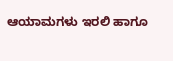ಆಯಾಮಗಳು ಇರಲಿ ಹಾಗೂ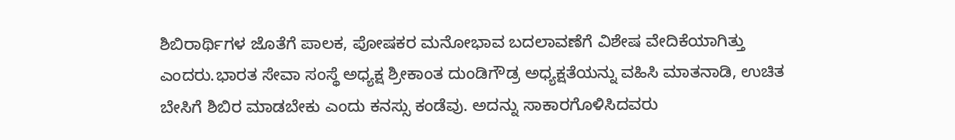ಶಿಬಿರಾರ್ಥಿಗಳ ಜೊತೆಗೆ ಪಾಲಕ, ಪೋಷಕರ ಮನೋಭಾವ ಬದಲಾವಣೆಗೆ ವಿಶೇಷ ವೇದಿಕೆಯಾಗಿತ್ತು ಎಂದರು.ಭಾರತ ಸೇವಾ ಸಂಸ್ಥೆ ಅಧ್ಯಕ್ಷ ಶ್ರೀಕಾಂತ ದುಂಡಿಗೌಡ್ರ ಅಧ್ಯಕ್ಷತೆಯನ್ನು ವಹಿಸಿ ಮಾತನಾಡಿ, ಉಚಿತ ಬೇಸಿಗೆ ಶಿಬಿರ ಮಾಡಬೇಕು ಎಂದು ಕನಸ್ಸು ಕಂಡೆವು. ಅದನ್ನು ಸಾಕಾರಗೊಳಿಸಿದವರು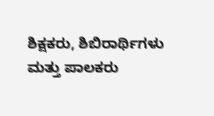ಶಿಕ್ಷಕರು, ಶಿಬಿರಾರ್ಥಿಗಳು ಮತ್ತು ಪಾಲಕರು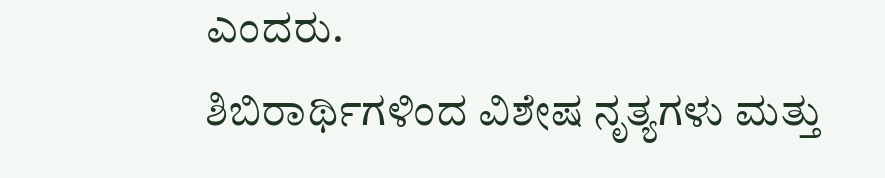ಎಂದರು.
ಶಿಬಿರಾರ್ಥಿಗಳಿಂದ ವಿಶೇಷ ನೃತ್ಯಗಳು ಮತ್ತು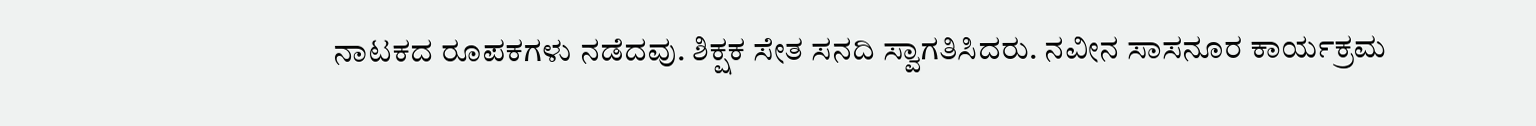ನಾಟಕದ ರೂಪಕಗಳು ನಡೆದವು. ಶಿಕ್ಷಕ ಸೇತ ಸನದಿ ಸ್ವಾಗತಿಸಿದರು. ನವೀನ ಸಾಸನೂರ ಕಾರ್ಯಕ್ರಮ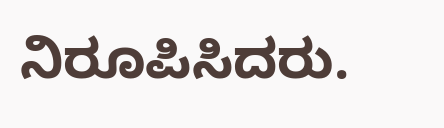ನಿರೂಪಿಸಿದರು.